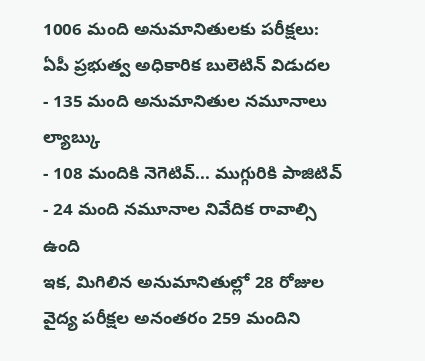1006 మంది అనుమానితులకు పరీక్షలు: ఏపీ ప్రభుత్వ అధికారిక బులెటిన్ విడుదల
- 135 మంది అనుమానితుల నమూనాలు ల్యాబ్కు
- 108 మందికి నెగెటివ్... ముగ్గురికి పాజిటివ్
- 24 మంది నమూనాల నివేదిక రావాల్సి ఉంది
ఇక, మిగిలిన అనుమానితుల్లో 28 రోజుల వైద్య పరీక్షల అనంతరం 259 మందిని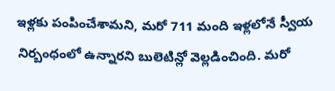ఇళ్లకు పంపించేశామని, మరో 711 మంది ఇళ్లలోనే స్వీయ నిర్బంధంలో ఉన్నారని బులెటిన్లో వెల్లడించింది. మరో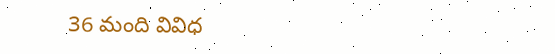36 మంది వివిధ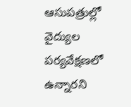ఆసుపత్రుల్లో వైద్యుల పర్యవేక్షణలో ఉన్నారని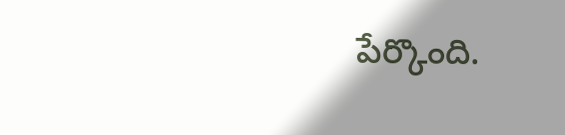పేర్కొంది.